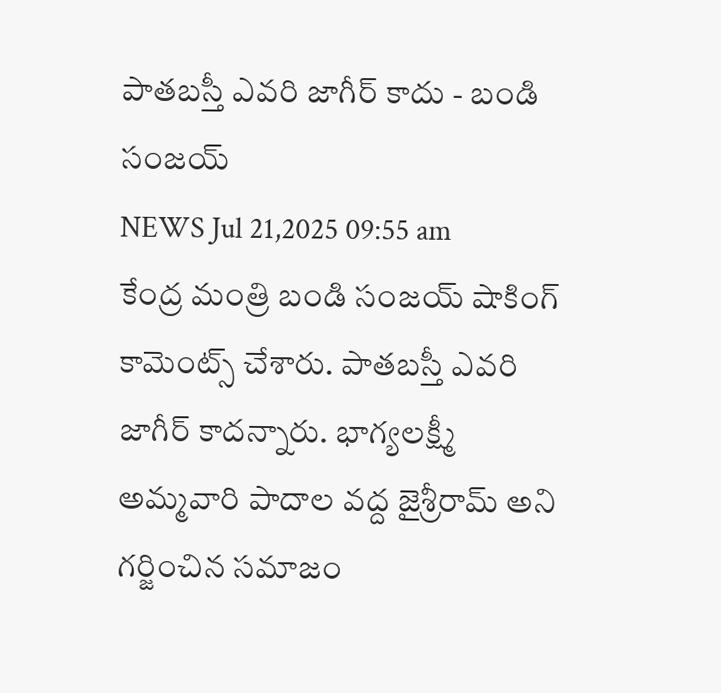పాతబస్తీ ఎవరి జాగీర్ కాదు - బండి సంజయ్
NEWS Jul 21,2025 09:55 am
కేంద్ర మంత్రి బండి సంజయ్ షాకింగ్ కామెంట్స్ చేశారు. పాతబస్తీ ఎవరి జాగీర్ కాదన్నారు. భాగ్యలక్ష్మీ అమ్మవారి పాదాల వద్ద జైశ్రీరామ్ అని గర్జించిన సమాజం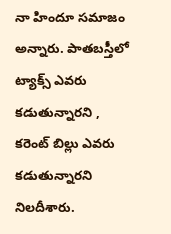నా హిందూ సమాజం అన్నారు. పాతబస్తీలో ట్యాక్స్ ఎవరు కడుతున్నారని , కరెంట్ బిల్లు ఎవరు కడుతున్నారని నిలదీశారు.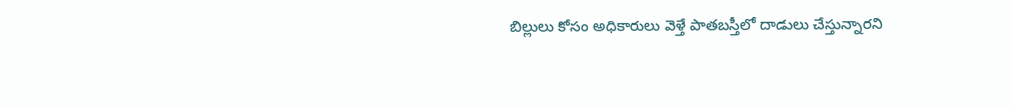బిల్లులు కోసం అధికారులు వెళ్తే పాతబస్తీలో దాడులు చేస్తున్నారని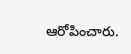ఆరోపించారు.